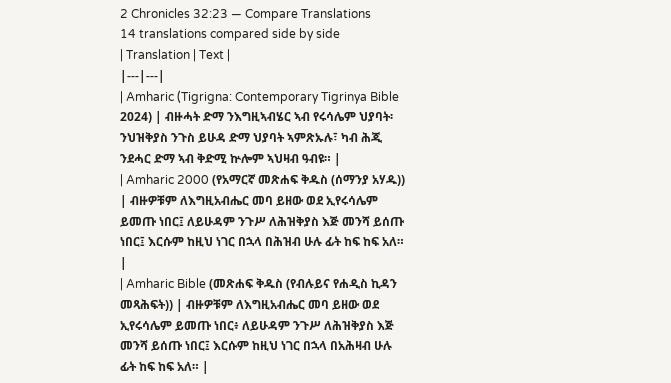2 Chronicles 32:23 — Compare Translations
14 translations compared side by side
| Translation | Text |
|---|---|
| Amharic (Tigrigna: Contemporary Tigrinya Bible 2024) | ብዙሓት ድማ ንእግዚኣብሄር ኣብ የሩሳሌም ህያባት፡ ንህዝቅያስ ንጉስ ይሁዳ ድማ ህያባት ኣምጽኡሉ፣ ካብ ሕጂ ንደሓር ድማ ኣብ ቅድሚ ኵሎም ኣህዛብ ዓብዩ። |
| Amharic 2000 (የአማርኛ መጽሐፍ ቅዱስ (ሰማንያ አሃዱ)) | ብዙዎቹም ለእግዚአብሔር መባ ይዘው ወደ ኢየሩሳሌም ይመጡ ነበር፤ ለይሁዳም ንጉሥ ለሕዝቅያስ እጅ መንሻ ይሰጡ ነበር፤ እርሱም ከዚህ ነገር በኋላ በሕዝብ ሁሉ ፊት ከፍ ከፍ አለ። |
| Amharic Bible (መጽሐፍ ቅዱስ (የብሉይና የሐዲስ ኪዳን መጻሕፍት)) | ብዙዎቹም ለእግዚአብሔር መባ ይዘው ወደ ኢየሩሳሌም ይመጡ ነበር፥ ለይሁዳም ንጉሥ ለሕዝቅያስ እጅ መንሻ ይሰጡ ነበር፤ እርሱም ከዚህ ነገር በኋላ በአሕዛብ ሁሉ ፊት ከፍ ከፍ አለ። |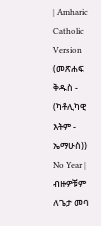| Amharic Catholic Version (መጽሐፍ ቅዱስ - (ካቶሊካዊ እትም - ኤማሁስ)) No Year | ብዙዎቹም ለጌታ መባ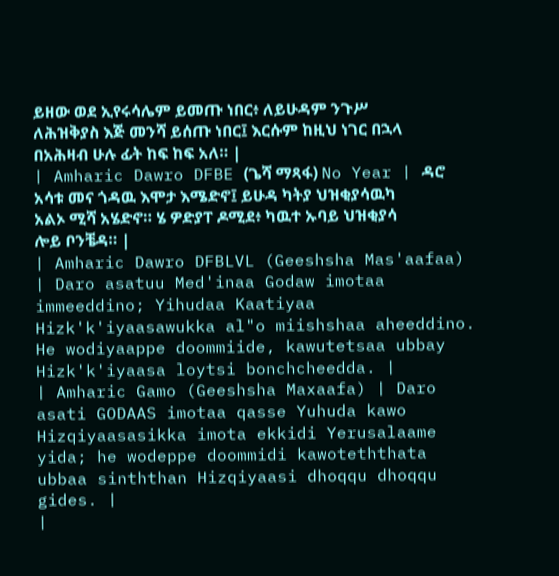ይዘው ወደ ኢየሩሳሌም ይመጡ ነበር፥ ለይሁዳም ንጉሥ ለሕዝቅያስ እጅ መንሻ ይሰጡ ነበር፤ እርሱም ከዚህ ነገር በኋላ በአሕዛብ ሁሉ ፊት ከፍ ከፍ አለ። |
| Amharic Dawro DFBE (ጌሻ ማጻፋ) No Year | ዳሮ አሳቱ መና ጎዳዉ እሞታ እሜድኖ፤ ይሁዳ ካትያ ህዝቂያሳዉካ አልኦ ሚሻ አሄድኖ። ሄ ዎድያፐ ዶሚደ፥ ካዉተ ኡባይ ህዝቂያሳ ሎይ ቦንቼዳ። |
| Amharic Dawro DFBLVL (Geeshsha Mas'aafaa) | Daro asatuu Med'inaa Godaw imotaa immeeddino; Yihudaa Kaatiyaa Hizk'k'iyaasawukka al"o miishshaa aheeddino. He wodiyaappe doommiide, kawutetsaa ubbay Hizk'k'iyaasa loytsi bonchcheedda. |
| Amharic Gamo (Geeshsha Maxaafa) | Daro asati GODAAS imotaa qasse Yuhuda kawo Hizqiyaasasikka imota ekkidi Yerusalaame yida; he wodeppe doommidi kawoteththata ubbaa sinththan Hizqiyaasi dhoqqu dhoqqu gides. |
|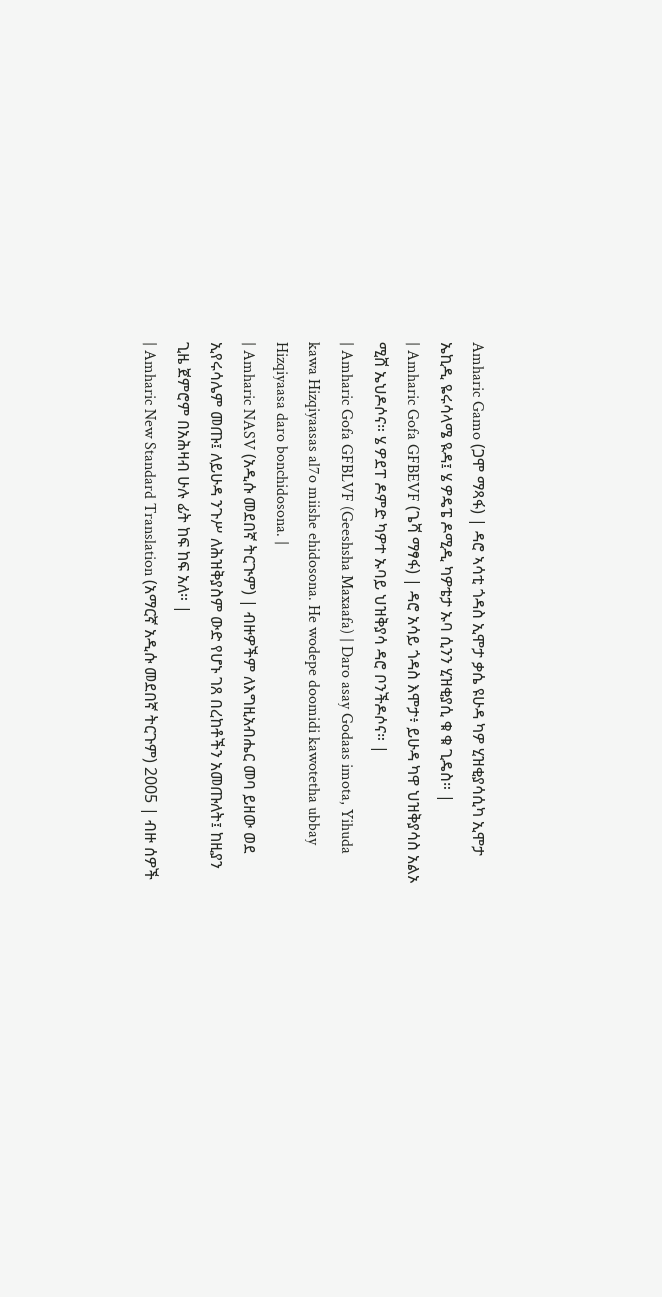Amharic Gamo (ጋሞ ማጻፋ) | ዳሮ ኣሳቲ ጎዳስ ኢሞታ ቃሴ ዩሁዳ ካዎ ሂዝቂያሳሲካ ኢሞታ ኤኪዲ ዬሩሳላሜ ዪዳ፤ ሄ ዎዴፔ ዶሚዲ ካዎቴታ ኡባ ሲንን ሂዝቂያሲ ቁ ቁ ጊዴስ። |
| Amharic Gofa GFBEVF (ጌሻ ማፃፋ) | ዳሮ አሳይ ጎዳስ እሞታ፥ ይሁዳ ካዋ ህዝቅያሳስ አልኦ ሚሸ ኤህዶሶና። ሄ ዎደፐ ዶምድ ካዎተ ኡባይ ህዝቅያሳ ዳሮ ቦንችዶሶና። |
| Amharic Gofa GFBLVF (Geeshsha Maxaafa) | Daro asay Godaas imota, Yihuda kawa Hizqiyaasas al7o miishe ehidosona. He wodepe doomidi kawotetha ubbay Hizqiyaasa daro bonchidosona. |
| Amharic NASV (አዲሱ መደበኛ ትርጒም) | ብዙዎችም ለእግዚአብሔር መባ ይዘው ወደ ኢየሩሳሌም መጡ፤ ለይሁዳ ንጉሥ ለሕዝቅያስም ውድ የሆኑ ገጸ በረከቶችን አመጡለት፤ ከዚያን ጊዜ ጀምሮም በአሕዛብ ሁሉ ፊት ከፍ ከፍ አለ። |
| Amharic New Standard Translation (አማርኛ አዲሱ መደበኛ ትርጉም) 2005 | ብዙ ሰዎች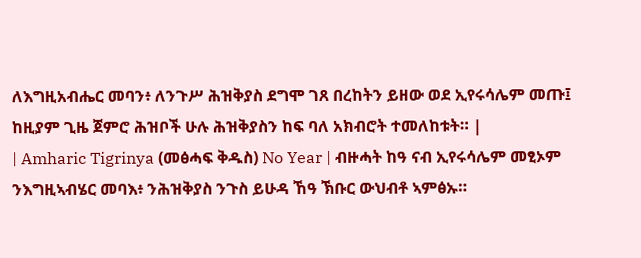ለእግዚአብሔር መባን፥ ለንጉሥ ሕዝቅያስ ደግሞ ገጸ በረከትን ይዘው ወደ ኢየሩሳሌም መጡ፤ ከዚያም ጊዜ ጀምሮ ሕዝቦች ሁሉ ሕዝቅያስን ከፍ ባለ አክብሮት ተመለከቱት። |
| Amharic Tigrinya (መፅሓፍ ቅዱስ) No Year | ብዙሓት ከዓ ናብ ኢየሩሳሌም መፂኦም ንእግዚኣብሄር መባእ፥ ንሕዝቅያስ ንጉስ ይሁዳ ኸዓ ኽቡር ውህብቶ ኣምፅኡ።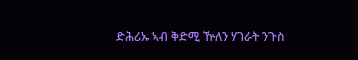ድሕሪኡ ኣብ ቅድሚ ዅለን ሃገራት ንጉስ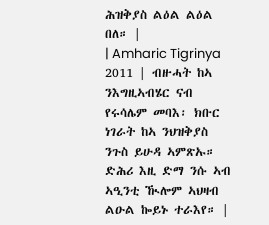ሕዝቅያስ ልዕል ልዕል በለ። |
| Amharic Tigrinya 2011 | ብዙሓት ከኣ ንእግዚኣብሄር ናብ የሩሳሌም መባእ፡ ክቡር ነገራት ከኣ ንህዝቅያስ ንጉስ ይሁዳ ኣምጽኡ። ድሕሪ እዚ ድማ ንሱ ኣብ ኣዒንቲ ዂሎም ኣህዛብ ልዑል ኰይኑ ተራእየ። |